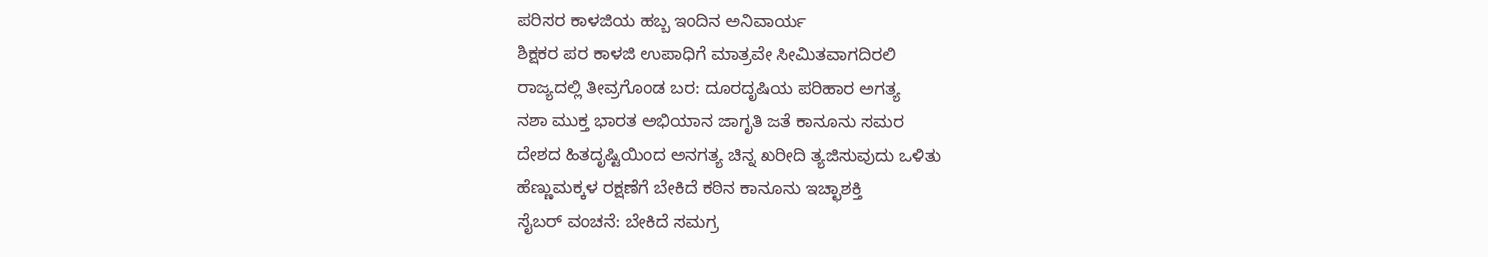ಪರಿಸರ ಕಾಳಜಿಯ ಹಬ್ಬ ಇಂದಿನ ಅನಿವಾರ್ಯ
ಶಿಕ್ಷಕರ ಪರ ಕಾಳಜಿ ಉಪಾಧಿಗೆ ಮಾತ್ರವೇ ಸೀಮಿತವಾಗದಿರಲಿ
ರಾಜ್ಯದಲ್ಲಿ ತೀವ್ರಗೊಂಡ ಬರ: ದೂರದೃಷಿಯ ಪರಿಹಾರ ಅಗತ್ಯ
ನಶಾ ಮುಕ್ತ ಭಾರತ ಅಭಿಯಾನ ಜಾಗೃತಿ ಜತೆ ಕಾನೂನು ಸಮರ
ದೇಶದ ಹಿತದೃಷ್ಟಿಯಿಂದ ಅನಗತ್ಯ ಚಿನ್ನ ಖರೀದಿ ತ್ಯಜಿಸುವುದು ಒಳಿತು
ಹೆಣ್ಣುಮಕ್ಕಳ ರಕ್ಷಣೆಗೆ ಬೇಕಿದೆ ಕಠಿನ ಕಾನೂನು ಇಚ್ಛಾಶಕ್ತಿ
ಸೈಬರ್ ವಂಚನೆ: ಬೇಕಿದೆ ಸಮಗ್ರ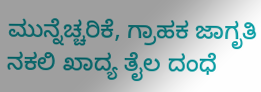ಮುನ್ನೆಚ್ಚರಿಕೆ, ಗ್ರಾಹಕ ಜಾಗೃತಿ
ನಕಲಿ ಖಾದ್ಯ ತೈಲ ದಂಧೆ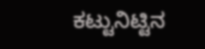ಕಟ್ಟುನಿಟ್ಟಿನ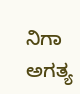ನಿಗಾ ಅಗತ್ಯ